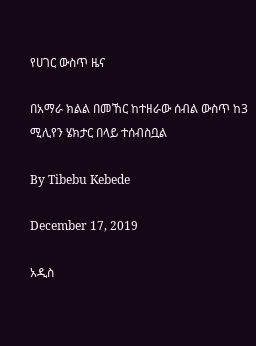የሀገር ውስጥ ዜና

በአማራ ክልል በመኸር ከተዘራው ሰብል ውስጥ ከ3 ሚሊየን ሄክታር በላይ ተሰብስቧል

By Tibebu Kebede

December 17, 2019

አዲስ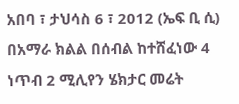አበባ ፣ ታህሳስ 6 ፣ 2012 (ኤፍ ቢ ሲ) በአማራ ክልል በሰብል ከተሸፈነው 4 ነጥብ 2 ሚሊየን ሄክታር መሬት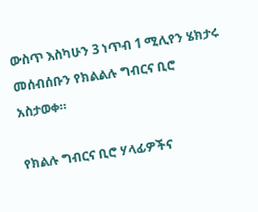ውስጥ እስካሁን 3 ነጥብ 1 ሚሊየን ሄክታሩ መሰብሰቡን የክልልሉ ግብርና ቢሮ አስታወቀ።

የክልሉ ግብርና ቢሮ ሃላፊዎችና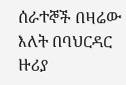ሰራተኞች በዛሬው እለት በባህርዳር ዙሪያ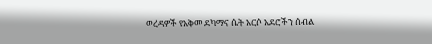ወረዳዎች የአቅመ ደካማና ሴት አርሶ አደሮችን ሰብል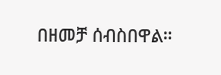በዘመቻ ሰብስበዋል።